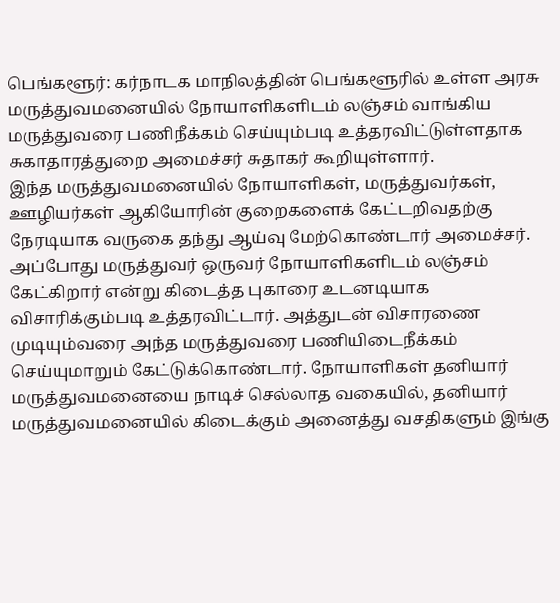பெங்களூர்: கர்நாடக மாநிலத்தின் பெங்களூரில் உள்ள அரசு மருத்துவமனையில் நோயாளிகளிடம் லஞ்சம் வாங்கிய மருத்துவரை பணிநீக்கம் செய்யும்படி உத்தரவிட்டுள்ளதாக சுகாதாரத்துறை அமைச்சர் சுதாகர் கூறியுள்ளார்.
இந்த மருத்துவமனையில் நோயாளிகள், மருத்துவர்கள், ஊழியர்கள் ஆகியோரின் குறைகளைக் கேட்டறிவதற்கு நேரடியாக வருகை தந்து ஆய்வு மேற்கொண்டார் அமைச்சர். அப்போது மருத்துவர் ஒருவர் நோயாளிகளிடம் லஞ்சம் கேட்கிறார் என்று கிடைத்த புகாரை உடனடியாக விசாரிக்கும்படி உத்தரவிட்டார். அத்துடன் விசாரணை முடியும்வரை அந்த மருத்துவரை பணியிடைநீக்கம் செய்யுமாறும் கேட்டுக்கொண்டார். நோயாளிகள் தனியார் மருத்துவமனையை நாடிச் செல்லாத வகையில், தனியார் மருத்துவமனையில் கிடைக்கும் அனைத்து வசதிகளும் இங்கு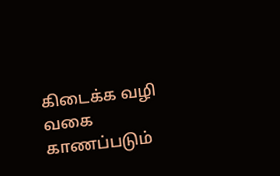கிடைக்க வழி வகை காணப்படும்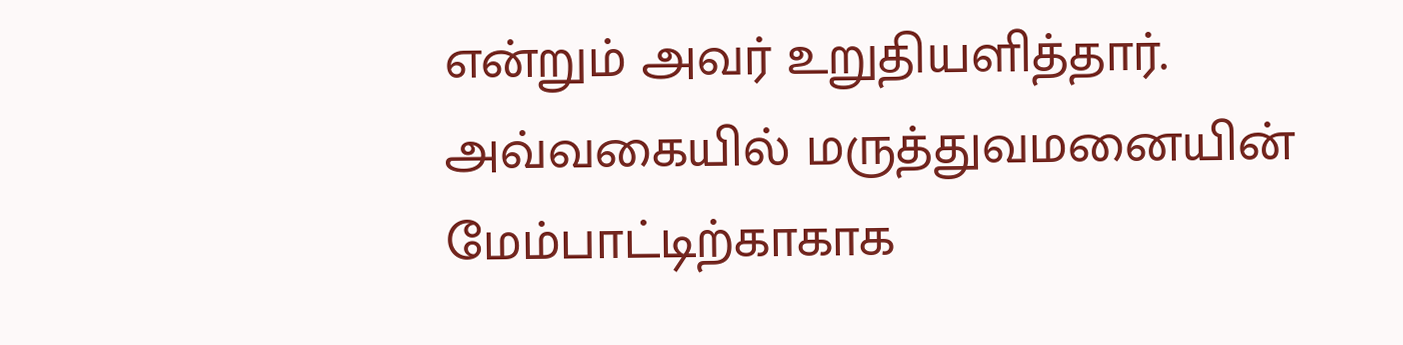என்றும் அவர் உறுதியளித்தார்.
அவ்வகையில் மருத்துவமனையின் மேம்பாட்டிற்காகாக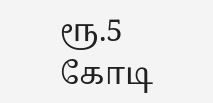ரூ.5 கோடி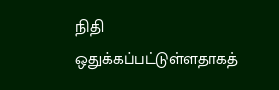நிதி ஒதுக்கப்பட்டுள்ளதாகத்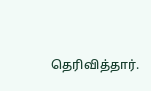தெரிவித்தார்.